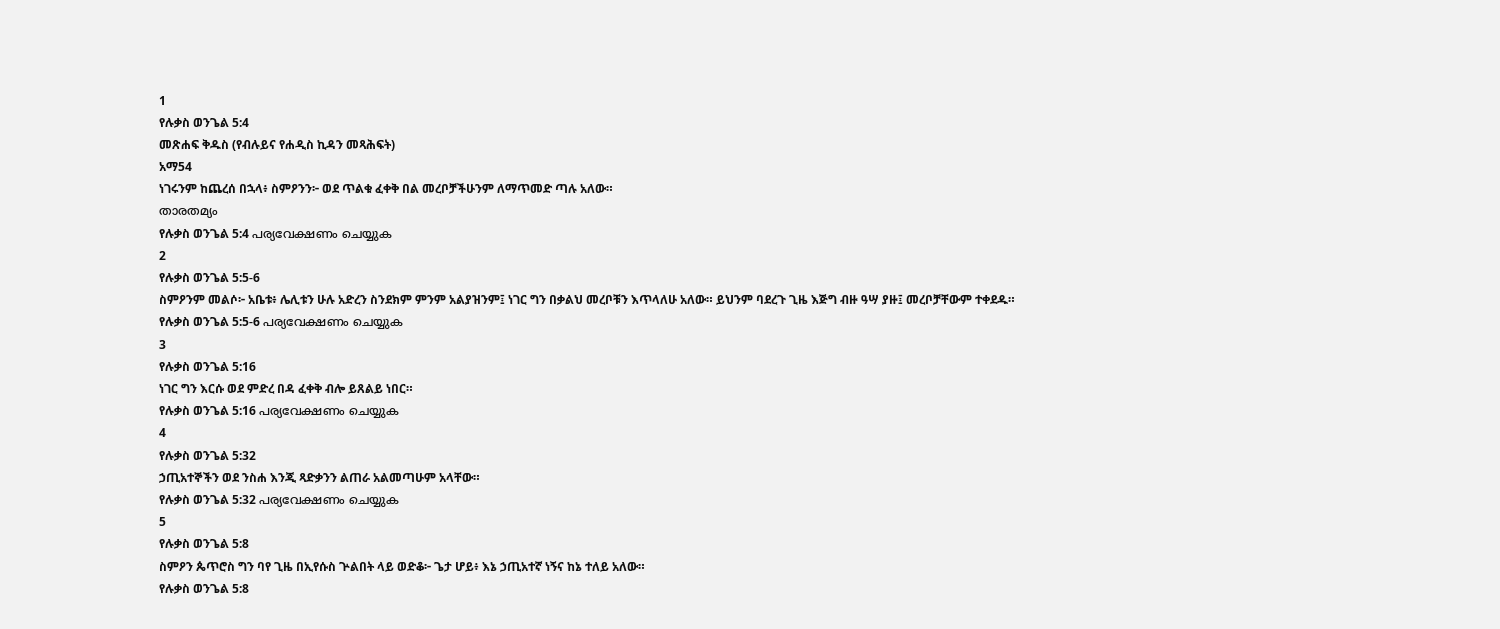1
የሉቃስ ወንጌል 5:4
መጽሐፍ ቅዱስ (የብሉይና የሐዲስ ኪዳን መጻሕፍት)
አማ54
ነገሩንም ከጨረሰ በኋላ፥ ስምዖንን፦ ወደ ጥልቁ ፈቀቅ በል መረቦቻችሁንም ለማጥመድ ጣሉ አለው።
താരതമ്യം
የሉቃስ ወንጌል 5:4 പര്യവേക്ഷണം ചെയ്യുക
2
የሉቃስ ወንጌል 5:5-6
ስምዖንም መልሶ፦ አቤቱ፥ ሌሊቱን ሁሉ አድረን ስንደክም ምንም አልያዝንም፤ ነገር ግን በቃልህ መረቦቹን እጥላለሁ አለው። ይህንም ባደረጉ ጊዜ እጅግ ብዙ ዓሣ ያዙ፤ መረቦቻቸውም ተቀደዱ።
የሉቃስ ወንጌል 5:5-6 പര്യവേക്ഷണം ചെയ്യുക
3
የሉቃስ ወንጌል 5:16
ነገር ግን እርሱ ወደ ምድረ በዳ ፈቀቅ ብሎ ይጸልይ ነበር።
የሉቃስ ወንጌል 5:16 പര്യവേക്ഷണം ചെയ്യുക
4
የሉቃስ ወንጌል 5:32
ኃጢአተኞችን ወደ ንስሐ እንጂ ጻድቃንን ልጠራ አልመጣሁም አላቸው።
የሉቃስ ወንጌል 5:32 പര്യവേക്ഷണം ചെയ്യുക
5
የሉቃስ ወንጌል 5:8
ስምዖን ጴጥሮስ ግን ባየ ጊዜ በኢየሱስ ጕልበት ላይ ወድቆ፦ ጌታ ሆይ፥ እኔ ኃጢአተኛ ነኝና ከኔ ተለይ አለው።
የሉቃስ ወንጌል 5:8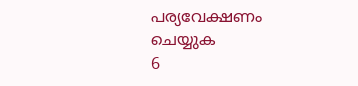പര്യവേക്ഷണം ചെയ്യുക
6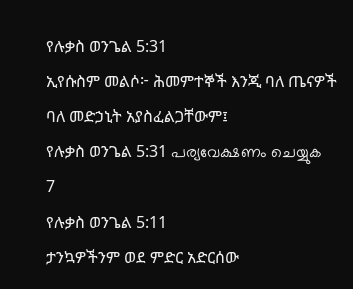የሉቃስ ወንጌል 5:31
ኢየሱስም መልሶ፦ ሕመምተኞች እንጂ ባለ ጤናዎች ባለ መድኃኒት አያስፈልጋቸውም፤
የሉቃስ ወንጌል 5:31 പര്യവേക്ഷണം ചെയ്യുക
7
የሉቃስ ወንጌል 5:11
ታንኳዎችንም ወደ ምድር አድርሰው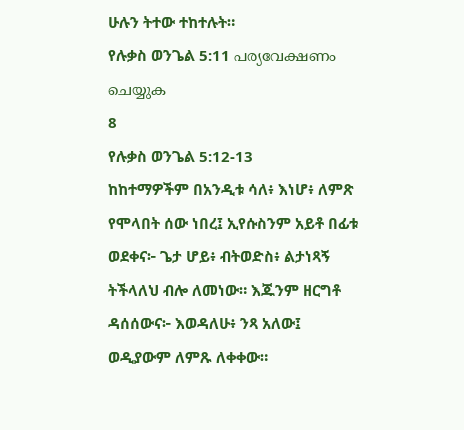ሁሉን ትተው ተከተሉት።
የሉቃስ ወንጌል 5:11 പര്യവേക്ഷണം ചെയ്യുക
8
የሉቃስ ወንጌል 5:12-13
ከከተማዎችም በአንዲቱ ሳለ፥ እነሆ፥ ለምጽ የሞላበት ሰው ነበረ፤ ኢየሱስንም አይቶ በፊቱ ወደቀና፦ ጌታ ሆይ፥ ብትወድስ፥ ልታነጻኝ ትችላለህ ብሎ ለመነው። እጁንም ዘርግቶ ዳሰሰውና፦ እወዳለሁ፥ ንጻ አለው፤ ወዲያውም ለምጹ ለቀቀው።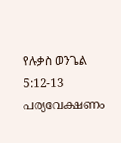የሉቃስ ወንጌል 5:12-13 പര്യവേക്ഷണം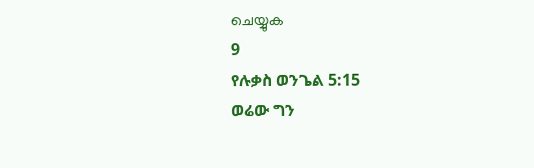ചെയ്യുക
9
የሉቃስ ወንጌል 5:15
ወሬው ግን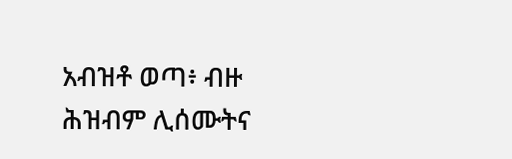አብዝቶ ወጣ፥ ብዙ ሕዝብም ሊሰሙትና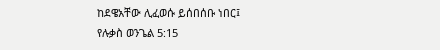ከደዌአቸው ሊፈወሱ ይሰበሰቡ ነበር፤
የሉቃስ ወንጌል 5:15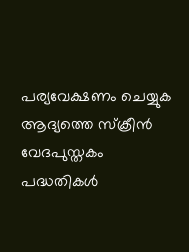പര്യവേക്ഷണം ചെയ്യുക
ആദ്യത്തെ സ്ക്രീൻ
വേദപുസ്തകം
പദ്ധതികൾ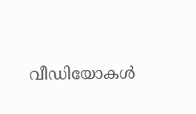വീഡിയോകൾ